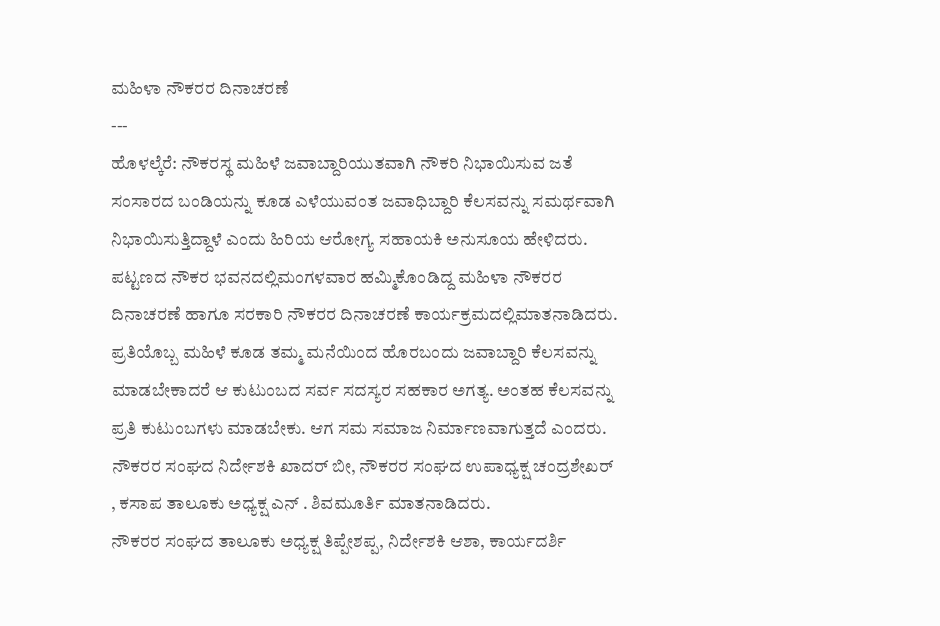ಮಹಿಳಾ ನೌಕರರ ದಿನಾಚರಣೆ
---
ಹೊಳಲ್ಕೆರೆ: ನೌಕರಸ್ಥ ಮಹಿಳೆ ಜವಾಬ್ದಾರಿಯುತವಾಗಿ ನೌಕರಿ ನಿಭಾಯಿಸುವ ಜತೆ ಸಂಸಾರದ ಬಂಡಿಯನ್ನು ಕೂಡ ಎಳೆಯುವಂತ ಜವಾಧಿಬ್ದಾರಿ ಕೆಲಸವನ್ನು ಸಮರ್ಥವಾಗಿ ನಿಭಾಯಿಸುತ್ತಿದ್ದಾಳೆ ಎಂದು ಹಿರಿಯ ಆರೋಗ್ಯ ಸಹಾಯಕಿ ಅನುಸೂಯ ಹೇಳಿದರು.
ಪಟ್ಟಣದ ನೌಕರ ಭವನದಲ್ಲಿಮಂಗಳವಾರ ಹಮ್ಮಿಕೊಂಡಿದ್ದ ಮಹಿಳಾ ನೌಕರರ ದಿನಾಚರಣೆ ಹಾಗೂ ಸರಕಾರಿ ನೌಕರರ ದಿನಾಚರಣೆ ಕಾರ್ಯಕ್ರಮದಲ್ಲಿಮಾತನಾಡಿದರು.
ಪ್ರತಿಯೊಬ್ಬ ಮಹಿಳೆ ಕೂಡ ತಮ್ಮ ಮನೆಯಿಂದ ಹೊರಬಂದು ಜವಾಬ್ದಾರಿ ಕೆಲಸವನ್ನು ಮಾಡಬೇಕಾದರೆ ಆ ಕುಟುಂಬದ ಸರ್ವ ಸದಸ್ಯರ ಸಹಕಾರ ಅಗತ್ಯ. ಅಂತಹ ಕೆಲಸವನ್ನು ಪ್ರತಿ ಕುಟುಂಬಗಳು ಮಾಡಬೇಕು. ಆಗ ಸಮ ಸಮಾಜ ನಿರ್ಮಾಣವಾಗುತ್ತದೆ ಎಂದರು.
ನೌಕರರ ಸಂಘದ ನಿರ್ದೇಶಕಿ ಖಾದರ್ ಬೀ, ನೌಕರರ ಸಂಘದ ಉಪಾಧ್ಯಕ್ಷ ಚಂದ್ರಶೇಖರ್ , ಕಸಾಪ ತಾಲೂಕು ಅಧ್ಯಕ್ಷ ಎನ್ . ಶಿವಮೂರ್ತಿ ಮಾತನಾಡಿದರು.
ನೌಕರರ ಸಂಘದ ತಾಲೂಕು ಅಧ್ಯಕ್ಷ ತಿಪ್ಪೇಶಪ್ಪ, ನಿರ್ದೇಶಕಿ ಆಶಾ, ಕಾರ್ಯದರ್ಶಿ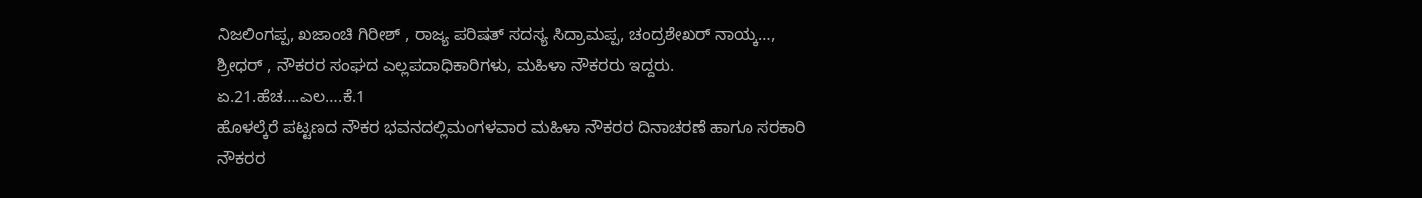ನಿಜಲಿಂಗಪ್ಪ, ಖಜಾಂಚಿ ಗಿರೀಶ್ , ರಾಜ್ಯ ಪರಿಷತ್ ಸದಸ್ಯ ಸಿದ್ರಾಮಪ್ಪ, ಚಂದ್ರಶೇಖರ್ ನಾಯ್ಕ…, ಶ್ರೀಧರ್ , ನೌಕರರ ಸಂಘದ ಎಲ್ಲಪದಾಧಿಕಾರಿಗಳು, ಮಹಿಳಾ ನೌಕರರು ಇದ್ದರು.
ಏ.21.ಹೆಚ….ಎಲ….ಕೆ.1
ಹೊಳಲ್ಕೆರೆ ಪಟ್ಟಣದ ನೌಕರ ಭವನದಲ್ಲಿಮಂಗಳವಾರ ಮಹಿಳಾ ನೌಕರರ ದಿನಾಚರಣೆ ಹಾಗೂ ಸರಕಾರಿ ನೌಕರರ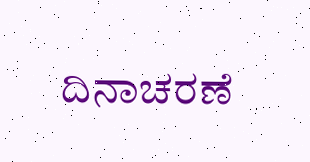ದಿನಾಚರಣೆ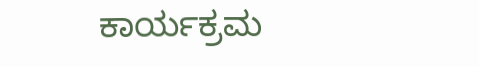ಕಾರ್ಯಕ್ರಮ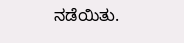ನಡೆಯಿತು.